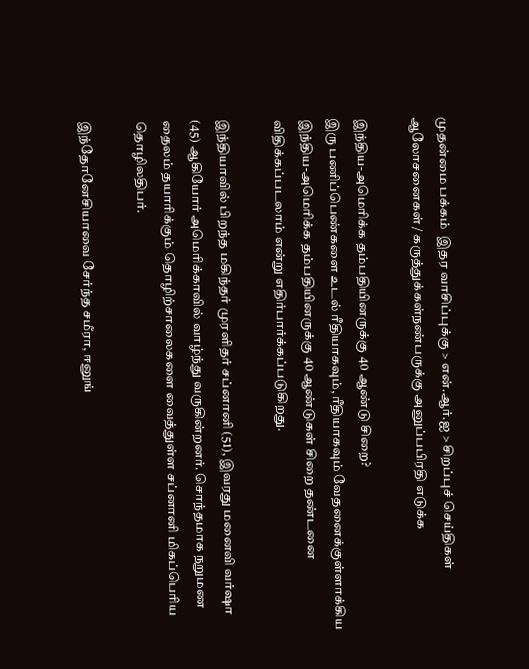முதன்மை பக்கம்  இதர வாசிப்புக்கு > என்.ஆர்.ஐ > சிறப்புச் செய்திகள்
ஆலோசனைகள் / கருத்துக்கள்நண்பருக்கு அனுப்பபிரதி எடுக்க

இந்திய-அமெரிக்க தம்பதியினருக்கு 40 ஆண்டு சிறை?
இரு பணிப்பெண்களை உடல் ரீதியாகவும், ரீதியாகவும் வேதனைக்குள்ளாக்கிய இந்திய-அமெரிக்க தம்பதியினருக்கு 40 ஆண்டுகள் சிறை தண்டனை விதிக்கப்படலாம் என்று எதிர்பார்க்கப்படுகிறது.

இந்தியாவில் பிறந்த மகிந்தர் முரளிதர் சப்னானி (51), இவரது மனைவி வர்ஷா (45) ஆகியோர் அமெரிக்காவில் வாழ்ந்து வருகின்றனர். சொந்தமாக நறுமண தைலம் தயாரிக்கும் தொழிற்சாலைகளை வைத்துள்ள சப்னானி மிகப்பெரிய தொழிலதிபர்.

இந்தோனேசியாவை சேர்ந்த சமீரா, ஈனுங்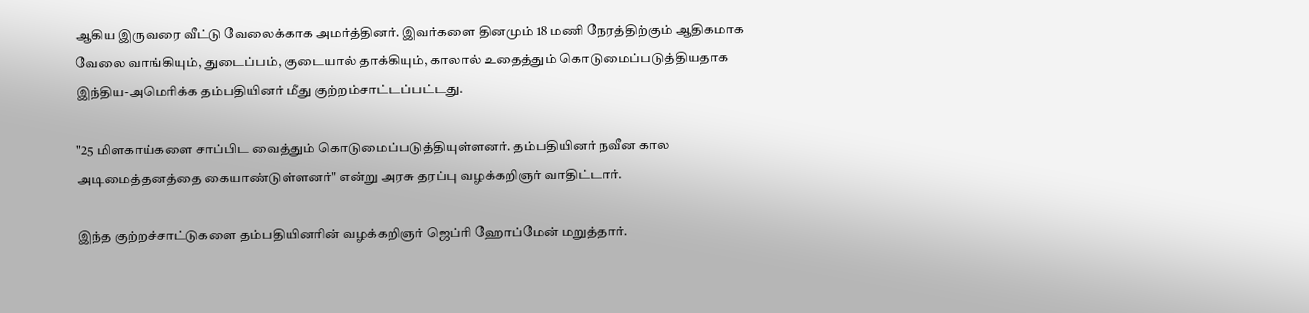ஆகிய இருவரை வீட்டு வேலைக்காக அமர்த்தினர். இவர்களை தினமும் 18 மணி நேரத்திற்கும் ஆதிகமாக வேலை வாங்கியும், துடைப்பம், குடையால் தாக்கியும், காலால் உதைத்தும் கொடுமைப்படுத்தியதாக இந்திய-அமெரிக்க தம்பதியினர் மீது குற்றம்சாட்டப்பட்டது.

"25 மிளகாய்களை சாப்பிட வைத்தும் கொடுமைப்படுத்தியுள்ளனர். தம்பதியினர் நவீன கால அடிமைத்தனத்தை கையாண்டுள்ளனர்" என்று அரசு தரப்பு வழக்கறிஞர் வாதிட்டார்.

இந்த குற்றச்சாட்டுகளை தம்பதியினரின் வழக்கறிஞர் ஜெப்ரி ஹோப்மேன் மறுத்தார்.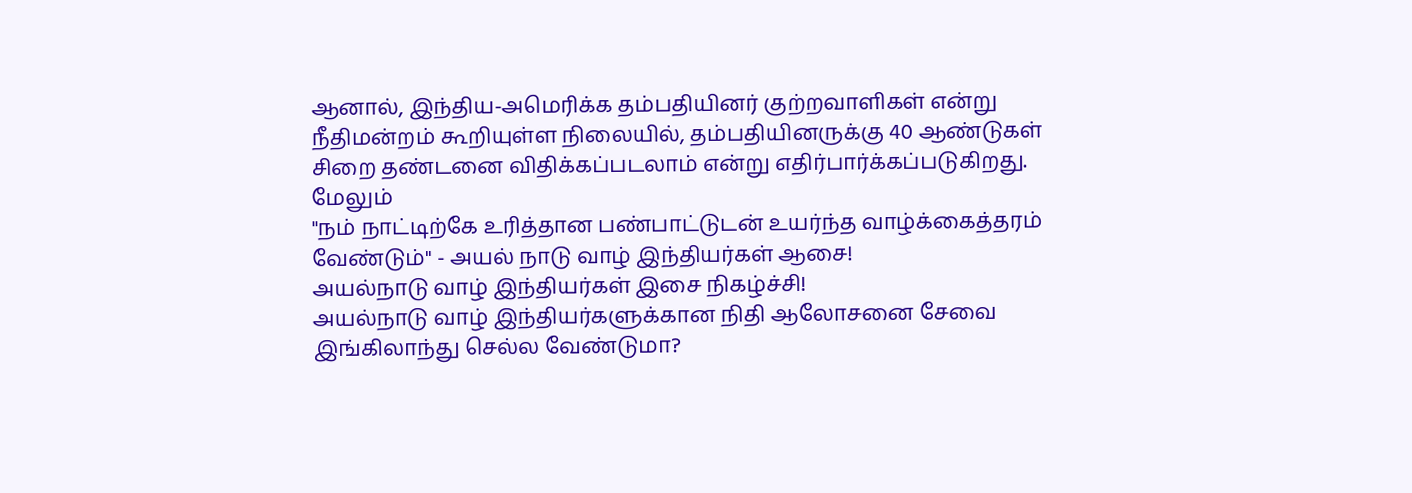ஆனால், இந்திய-அமெரிக்க தம்பதியினர் குற்றவாளிகள் என்று நீதிமன்றம் கூறியுள்ள நிலையில், தம்பதியினருக்கு 40 ஆண்டுகள் சிறை தண்டனை விதிக்கப்படலாம் என்று எதிர்பார்க்கப்படுகிறது.
மேலும்
"ந‌ம் நா‌ட்டி‌‌ற்கே உ‌ரி‌த்தான ப‌ண்பாட்‌டுட‌ன் உய‌‌‌‌‌ர்‌‌‌ந்த வா‌ழ்‌‌க்கை‌த்தர‌‌‌‌ம் வே‌ண்டு‌ம்" - அயல் நாடு வாழ் இந்தியர்கள் ஆசை!
அய‌ல்நாடு வா‌‌ழ் இ‌ந்‌திய‌‌‌ர்க‌ள் இசை ‌நிக‌ழ்‌ச்‌‌சி!
அயல்நாடு வாழ் இந்தியர்களுக்கான நிதி ஆலோசனை சேவை
இ‌ங்‌கிலா‌ந்து செ‌ல்ல வே‌ண்டுமா?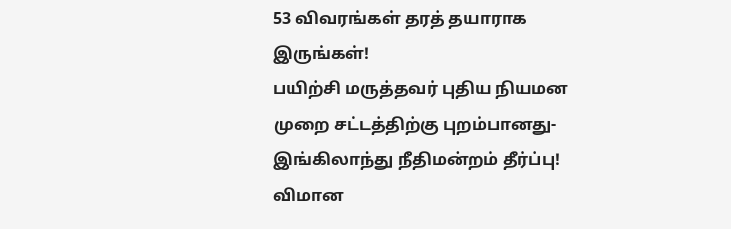53 விவர‌ங்க‌ள் தரத் தயாராக இரு‌ங்க‌ள்!
ப‌யி‌ற்‌சி மரு‌த்தவ‌ர் பு‌திய ‌நியமன‌ முறை ச‌ட்ட‌த்‌தி‌ற்‌கு புற‌ம்பானது‌- இ‌ங்‌கிலா‌ந்து ‌நீ‌திம‌ன்ற‌ம் ‌தீ‌ர்‌ப்பு!
விமான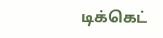டி‌க்கெ‌ட்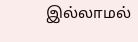இ‌ல்லாம‌ல்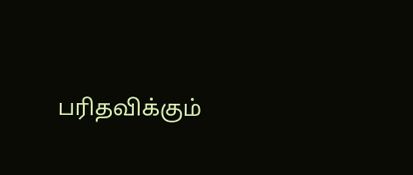ப‌ரித‌வி‌க்கு‌ம்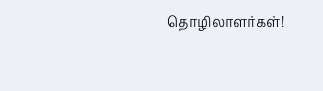தொ‌ழிலாள‌‌ர்க‌ள்!